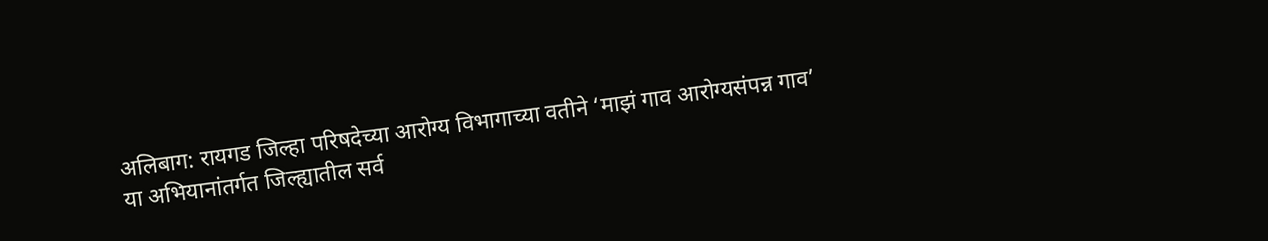अलिबाग: रायगड जिल्हा परिषदेच्या आरोग्य विभागाच्या वतीने ‘माझं गाव आरोग्यसंपन्न गाव’ या अभियानांतर्गत जिल्ह्यातील सर्व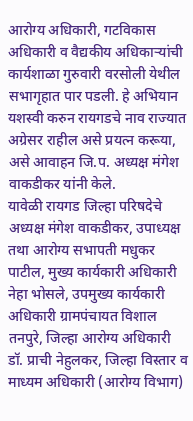आरोग्य अधिकारी, गटविकास अधिकारी व वैद्यकीय अधिकाऱ्यांची कार्यशाळा गुरुवारी वरसोली येथील सभागृहात पार पडली. हे अभियान यशस्वी करुन रायगडचे नाव राज्यात अग्रेसर राहील असे प्रयत्न करूया, असे आवाहन जि.प. अध्यक्ष मंगेश वाकडीकर यांनी केले.
यावेळी रायगड जिल्हा परिषदेचे अध्यक्ष मंगेश वाकडीकर, उपाध्यक्ष तथा आरोग्य सभापती मधुकर पाटील, मुख्य कार्यकारी अधिकारी नेहा भोसले, उपमुख्य कार्यकारी अधिकारी ग्रामपंचायत विशाल तनपुरे, जिल्हा आरोग्य अधिकारी डॉ. प्राची नेहुलकर, जिल्हा विस्तार व माध्यम अधिकारी (आरोग्य विभाग)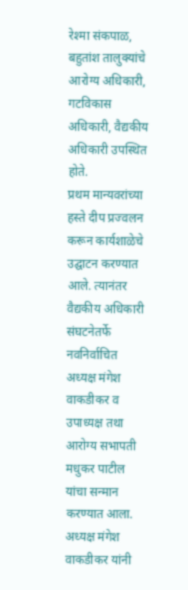रेश्मा संकपाळ, बहुतांश तालुक्यांचे आरोग्य अधिकारी, गटविकास अधिकारी, वैद्यकीय अधिकारी उपस्थित होते.
प्रथम मान्यवरांच्या हस्ते दीप प्रज्वलन करून कार्यशाळेचे उद्घाटन करण्यात आले. त्यानंतर वैद्यकीय अधिकारी संघटनेतर्फे नवनिर्वाचित अध्यक्ष मंगेश वाकडीकर व उपाध्यक्ष तथा आरोग्य सभापती मधुकर पाटील यांचा सन्मान करण्यात आला.
अध्यक्ष मंगेश वाकडीकर यांनी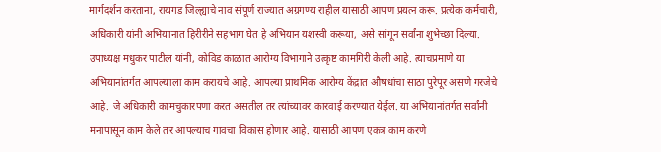मार्गदर्शन करताना, रायगड जिल्ह्याचे नाव संपूर्ण राज्यात अग्रगण्य राहील यासाठी आपण प्रयत्न करू. प्रत्येक कर्मचारी, अधिकारी यांनी अभियानात हिरीरीने सहभाग घेत हे अभियान यशस्वी करूया, असे सांगून सर्वांना शुभेच्छा दिल्या.
उपाध्यक्ष मधुकर पाटील यांनी, कोविड काळात आरोग्य विभागाने उत्कृष्ट कामगिरी केली आहे. त्याचप्रमाणे या अभियानांतर्गत आपल्याला काम करायचे आहे. आपल्या प्राथमिक आरोग्य केंद्रात औषधांचा साठा पुरेपूर असणे गरजेचे आहे. जे अधिकारी कामचुकारपणा करत असतील तर त्यांच्यावर कारवाई करण्यात येईल. या अभियानांतर्गत सर्वांनी मनापासून काम केले तर आपल्याच गावचा विकास होणार आहे. यासाठी आपण एकत्र काम करणे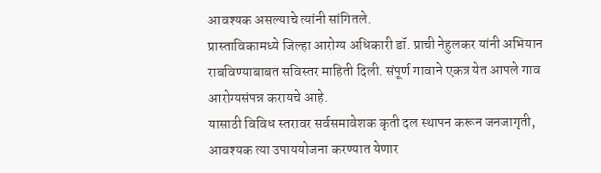आवश्यक असल्याचे त्यांनी सांगितले.
प्रास्ताविकामध्ये जिल्हा आरोग्य अधिकारी डॉ. प्राची नेहुलकर यांनी अभियान राबविण्याबाबत सविस्तर माहिती दिली. संपूर्ण गावाने एकत्र येत आपले गाव आरोग्यसंपन्न करायचे आहे.
यासाठी विविध स्तरावर सर्वसमावेशक कृती दल स्थापन करून जनजागृती, आवश्यक त्या उपाययोजना करण्यात येणार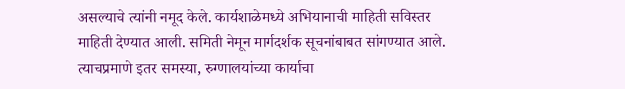असल्याचे त्यांनी नमूद केले. कार्यशाळेमध्ये अभियानाची माहिती सविस्तर माहिती देण्यात आली. समिती नेमून मार्गदर्शक सूचनांबाबत सांगण्यात आले. त्याचप्रमाणे इतर समस्या, रुग्णालयांच्या कार्याचा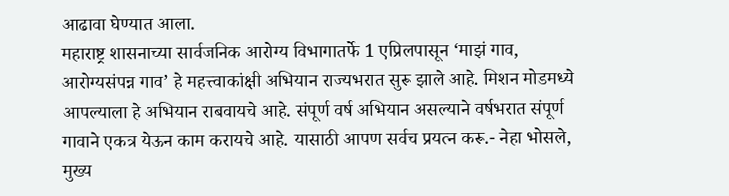आढावा घेण्यात आला.
महाराष्ट्र शासनाच्या सार्वजनिक आरोग्य विभागातर्फे 1 एप्रिलपासून ‘माझं गाव, आरोग्यसंपन्न गाव’ हे महत्त्वाकांक्षी अभियान राज्यभरात सुरू झाले आहे. मिशन मोडमध्ये आपल्याला हे अभियान राबवायचे आहे. संपूर्ण वर्ष अभियान असल्याने वर्षभरात संपूर्ण गावाने एकत्र येऊन काम करायचे आहे. यासाठी आपण सर्वच प्रयत्न करू.- नेहा भोसले, मुख्य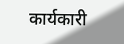कार्यकारी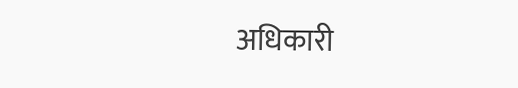अधिकारी